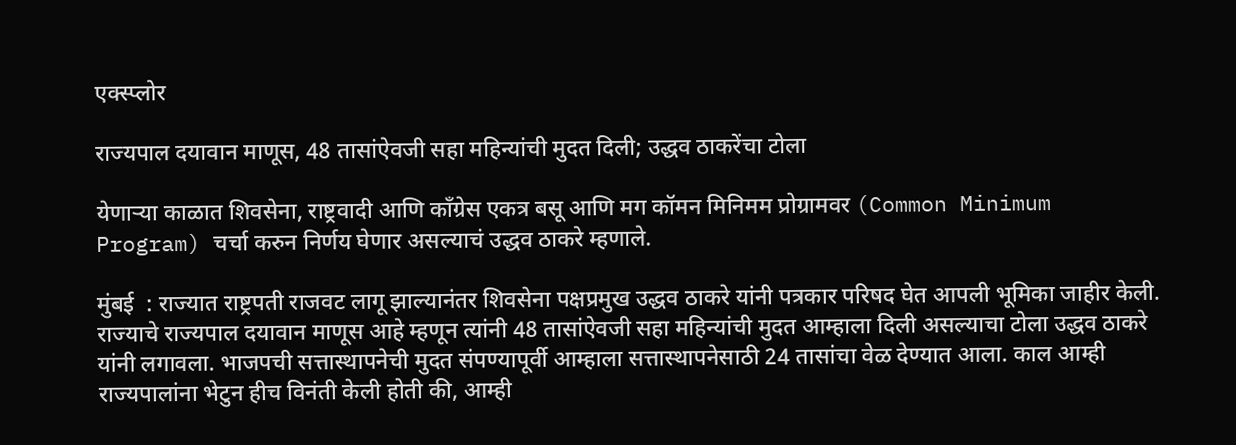एक्स्प्लोर

राज्यपाल दयावान माणूस, 48 तासांऐवजी सहा महिन्यांची मुदत दिली; उद्धव ठाकरेंचा टोला

येणाऱ्या काळात शिवसेना, राष्ट्रवादी आणि काँग्रेस एकत्र बसू आणि मग कॉमन मिनिमम प्रोग्रामवर (Common Minimum Program) चर्चा करुन निर्णय घेणार असल्याचं उद्धव ठाकरे म्हणाले.

मुंबई  : राज्यात राष्ट्रपती राजवट लागू झाल्यानंतर शिवसेना पक्षप्रमुख उद्धव ठाकरे यांनी पत्रकार परिषद घेत आपली भूमिका जाहीर केली. राज्याचे राज्यपाल दयावान माणूस आहे म्हणून त्यांनी 48 तासांऐवजी सहा महिन्यांची मुदत आम्हाला दिली असल्याचा टोला उद्धव ठाकरे यांनी लगावला. भाजपची सत्तास्थापनेची मुदत संपण्यापूर्वी आम्हाला सत्तास्थापनेसाठी 24 तासांचा वेळ देण्यात आला. काल आम्ही राज्यपालांना भेटुन हीच विनंती केली होती की, आम्ही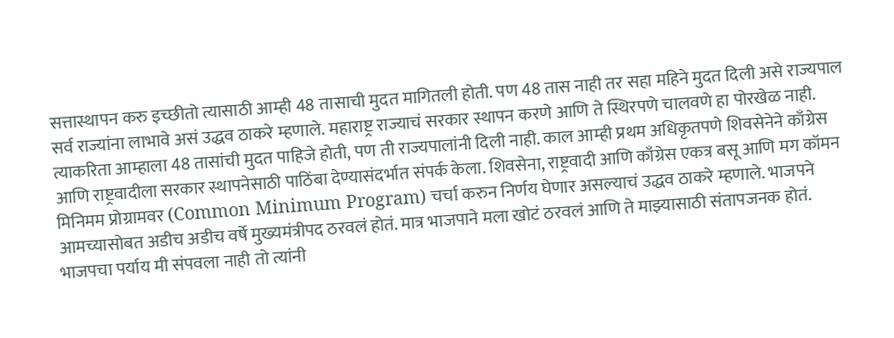सत्तास्थापन करु इच्छीतो त्यासाठी आम्ही 48 तासाची मुदत मागितली होती. पण 48 तास नाही तर सहा महिने मुदत दिली असे राज्यपाल सर्व राज्यांना लाभावे असं उद्धव ठाकरे म्हणाले. महाराष्ट्र राज्याचं सरकार स्थापन करणे आणि ते स्थिरपणे चालवणे हा पोरखेळ नाही. त्याकरिता आम्हाला 48 तासांची मुदत पाहिजे होती, पण ती राज्यपालांनी दिली नाही. काल आम्ही प्रथम अधिकृतपणे शिवसेनेने काँग्रेस आणि राष्ट्रवादीला सरकार स्थापनेसाठी पाठिंबा देण्यासंदर्भात संपर्क केला. शिवसेना, राष्ट्रवादी आणि काँग्रेस एकत्र बसू आणि मग कॉमन मिनिमम प्रोग्रामवर (Common Minimum Program) चर्चा करुन निर्णय घेणार असल्याचं उद्धव ठाकरे म्हणाले. भाजपने आमच्यासोबत अडीच अडीच वर्षे मुख्यमंत्रीपद ठरवलं होतं. मात्र भाजपाने मला खोटं ठरवलं आणि ते माझ्यासाठी संतापजनक होतं. भाजपचा पर्याय मी संपवला नाही तो त्यांनी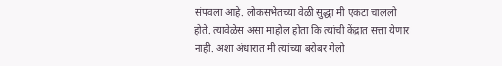संपवला आहे. लोकसभेतच्या वेळी सुद्धा मी एकटा चाललो होते. त्यावेळेस असा माहोल होता कि त्यांची केंद्रात सत्ता येणार नाही. अशा अंधारात मी त्यांच्या बरोबर गेलो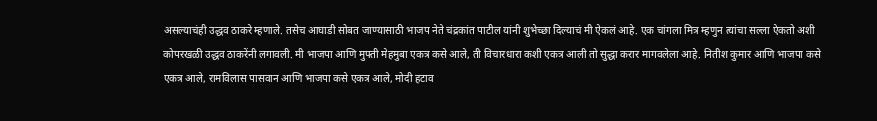असल्याचंही उद्धव ठाकरे म्हणाले. तसेच आघाडी सोबत जाण्यासाठी भाजप नेते चंद्रकांत पाटील यांनी शुभेच्छा दिल्याचं मी ऐकलं आहे. एक चांगला मित्र म्हणुन त्यांचा सल्ला ऐकतो अशी कोपरखळी उद्धव ठाकरेंनी लगावली. मी भाजपा आणि मुफ्ती मेहमुबा एकत्र कसे आले, ती विचारधारा कशी एकत्र आली तो सुद्धा करार मागवलेला आहे. नितीश कुमार आणि भाजपा कसे एकत्र आले, रामविलास पासवान आणि भाजपा कसे एकत्र आले, मोदी हटाव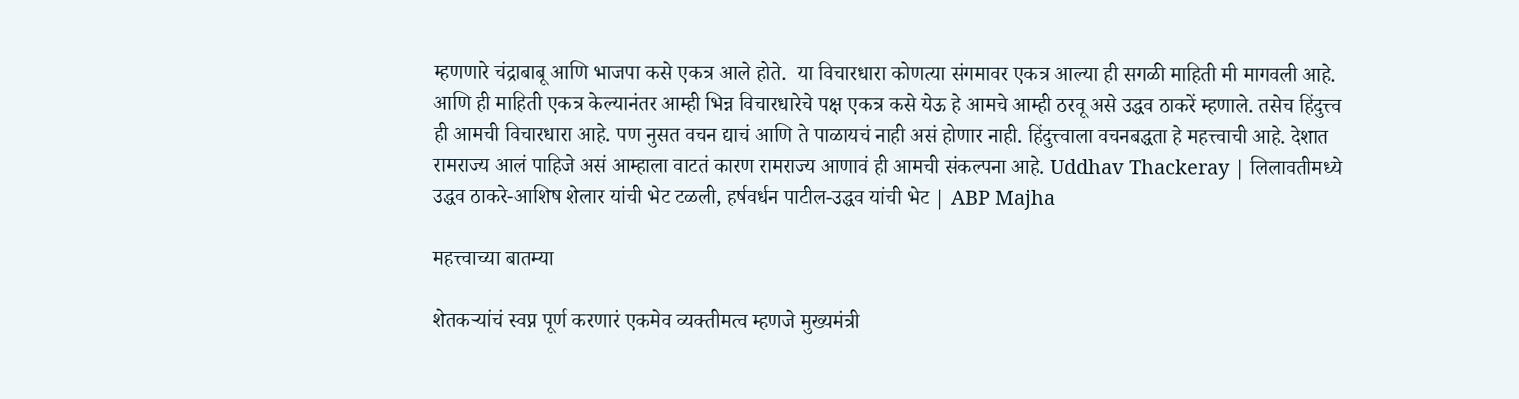म्हणणारे चंद्राबाबू आणि भाजपा कसे एकत्र आले होते.  या विचारधारा कोणत्या संगमावर एकत्र आल्या ही सगळी माहिती मी मागवली आहे. आणि ही माहिती एकत्र केल्यानंतर आम्ही भिन्न विचारधारेचे पक्ष एकत्र कसे येऊ हे आमचे आम्ही ठरवू असे उद्धव ठाकरें म्हणाले. तसेच हिंदुत्त्व ही आमची विचारधारा आहे. पण नुसत वचन द्याचं आणि ते पाळायचं नाही असं होणार नाही. हिंदुत्त्वाला वचनबद्धता हे महत्त्वाची आहे. देशात रामराज्य आलं पाहिजे असं आम्हाला वाटतं कारण रामराज्य आणावं ही आमची संकल्पना आहे. Uddhav Thackeray | लिलावतीमध्ये उद्धव ठाकरे-आशिष शेलार यांची भेट टळली, हर्षवर्धन पाटील-उद्धव यांची भेट | ABP Majha

महत्त्वाच्या बातम्या

शेतकऱ्यांचं स्वप्न पूर्ण करणारं एकमेव व्यक्तीमत्व म्हणजे मुख्यमंत्री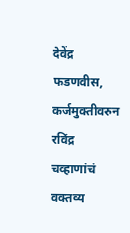देवेंद्र फडणवीस, कर्जमुक्तीवरुन रविंद्र चव्हाणांचं वक्तव्य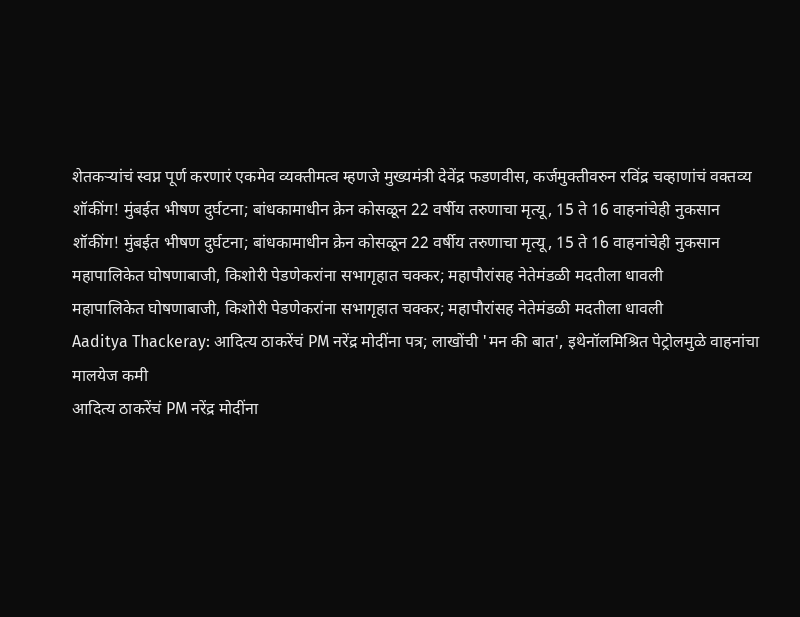शेतकऱ्यांचं स्वप्न पूर्ण करणारं एकमेव व्यक्तीमत्व म्हणजे मुख्यमंत्री देवेंद्र फडणवीस, कर्जमुक्तीवरुन रविंद्र चव्हाणांचं वक्तव्य
शॉकींग! मुंबईत भीषण दुर्घटना; बांधकामाधीन क्रेन कोसळून 22 वर्षीय तरुणाचा मृत्यू, 15 ते 16 वाहनांचेही नुकसान
शॉकींग! मुंबईत भीषण दुर्घटना; बांधकामाधीन क्रेन कोसळून 22 वर्षीय तरुणाचा मृत्यू, 15 ते 16 वाहनांचेही नुकसान
महापालिकेत घोषणाबाजी, किशोरी पेडणेकरांना सभागृहात चक्कर; महापौरांसह नेतेमंडळी मदतीला धावली
महापालिकेत घोषणाबाजी, किशोरी पेडणेकरांना सभागृहात चक्कर; महापौरांसह नेतेमंडळी मदतीला धावली
Aaditya Thackeray: आदित्य ठाकरेंचं PM नरेंद्र मोदींना पत्र; लाखोंची 'मन की बात', इथेनॉलमिश्रित पेट्रोलमुळे वाहनांचा मालयेज कमी
आदित्य ठाकरेंचं PM नरेंद्र मोदींना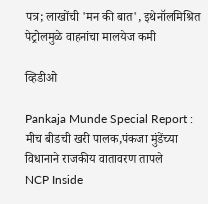पत्र; लाखोंची 'मन की बात', इथेनॉलमिश्रित पेट्रोलमुळे वाहनांचा मालयेज कमी

व्हिडीओ

Pankaja Munde Special Report : मीच बीडची खरी पालक,पंकजा मुंडेंच्या विधानाने राजकीय वातावरण तापले
NCP Inside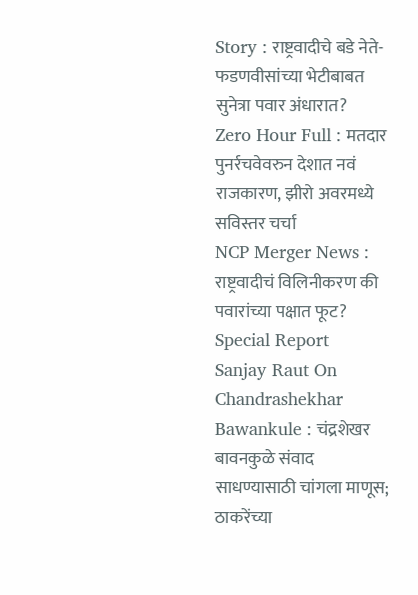Story : राष्ट्रवादीचे बडे नेते-फडणवीसांच्या भेटीबाबत सुनेत्रा पवार अंधारात?
Zero Hour Full : मतदार पुनर्रचवेवरुन देशात नवं राजकारण, झीरो अवरमध्ये सविस्तर चर्चा
NCP Merger News : राष्ट्रवादीचं विलिनीकरण की पवारांच्या पक्षात फूट? Special Report
Sanjay Raut On Chandrashekhar Bawankule : चंद्रशेखर बावनकुळे संवाद साधण्यासाठी चांगला माणूस; ठाकरेंच्या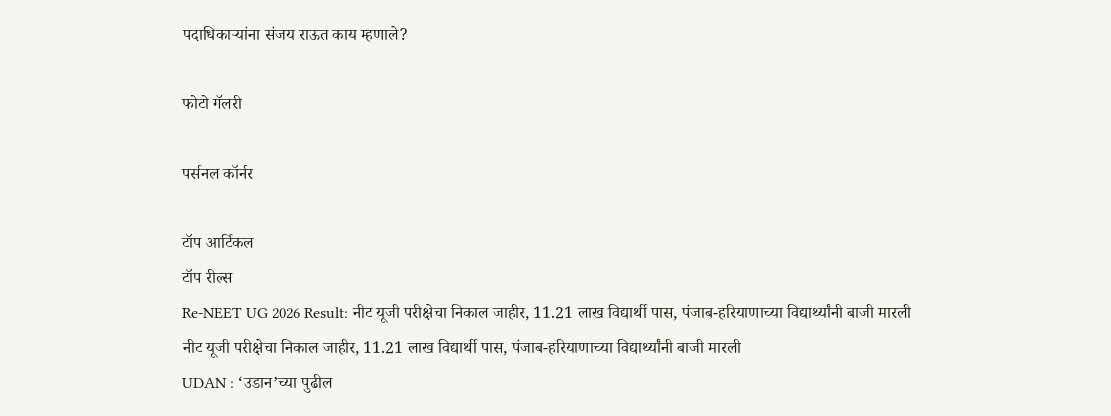पदाधिकाऱ्यांना संजय राऊत काय म्हणाले?

फोटो गॅलरी

पर्सनल कॉर्नर

टॉप आर्टिकल
टॉप रील्स
Re-NEET UG 2026 Result: नीट यूजी परीक्षेचा निकाल जाहीर, 11.21 लाख विद्यार्थी पास, पंजाब-हरियाणाच्या विद्यार्थ्यांनी बाजी मारली
नीट यूजी परीक्षेचा निकाल जाहीर, 11.21 लाख विद्यार्थी पास, पंजाब-हरियाणाच्या विद्यार्थ्यांनी बाजी मारली
UDAN : ‘उडान’च्या पुढील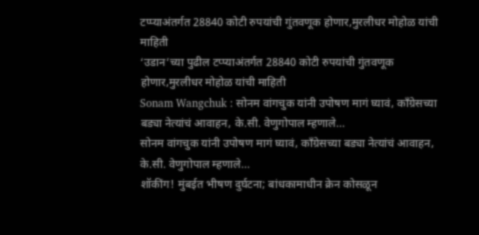टप्प्याअंतर्गत 28840 कोटी रुपयांची गुंतवणूक होणार,मुरलीधर मोहोळ यांची माहिती
‘उडान’च्या पुढील टप्प्याअंतर्गत 28840 कोटी रुपयांची गुंतवणूक होणार,मुरलीधर मोहोळ यांची माहिती
Sonam Wangchuk : सोनम वांगचुक यांनी उपोषण मागं घ्यावं, काँग्रेसच्या बड्या नेत्यांचं आवाहन, के.सी. वेणुगोपाल म्हणाले...
सोनम वांगचुक यांनी उपोषण मागं घ्यावं, काँग्रेसच्या बड्या नेत्यांचं आवाहन, के.सी. वेणुगोपाल म्हणाले...
शॉकींग! मुंबईत भीषण दुर्घटना; बांधकामाधीन क्रेन कोसळून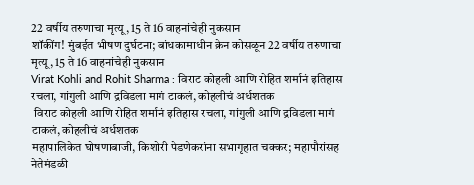22 वर्षीय तरुणाचा मृत्यू, 15 ते 16 वाहनांचेही नुकसान
शॉकींग! मुंबईत भीषण दुर्घटना; बांधकामाधीन क्रेन कोसळून 22 वर्षीय तरुणाचा मृत्यू, 15 ते 16 वाहनांचेही नुकसान
Virat Kohli and Rohit Sharma : विराट कोहली आणि रोहित शर्मानं इतिहास रचला, गांगुली आणि द्रविडला मागं टाकलं, कोहलीचं अर्धशतक
 विराट कोहली आणि रोहित शर्मानं इतिहास रचला, गांगुली आणि द्रविडला मागं टाकलं, कोहलीचं अर्धशतक
महापालिकेत घोषणाबाजी, किशोरी पेडणेकरांना सभागृहात चक्कर; महापौरांसह नेतेमंडळी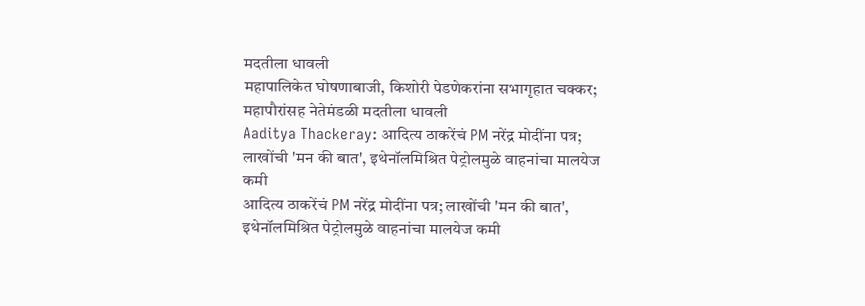मदतीला धावली
महापालिकेत घोषणाबाजी, किशोरी पेडणेकरांना सभागृहात चक्कर; महापौरांसह नेतेमंडळी मदतीला धावली
Aaditya Thackeray: आदित्य ठाकरेंचं PM नरेंद्र मोदींना पत्र; लाखोंची 'मन की बात', इथेनॉलमिश्रित पेट्रोलमुळे वाहनांचा मालयेज कमी
आदित्य ठाकरेंचं PM नरेंद्र मोदींना पत्र; लाखोंची 'मन की बात', इथेनॉलमिश्रित पेट्रोलमुळे वाहनांचा मालयेज कमी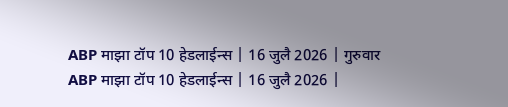ABP माझा टॉप 10 हेडलाईन्स | 16 जुलै 2026 | गुरुवार
ABP माझा टॉप 10 हेडलाईन्स | 16 जुलै 2026 |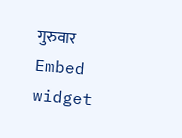गुरुवार
Embed widget